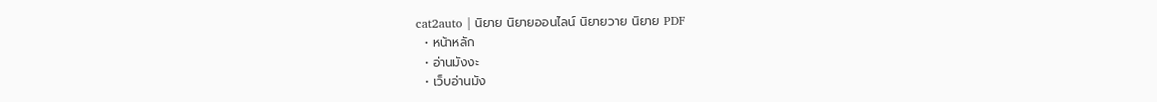cat2auto | นิยาย นิยายออนไลน์ นิยายวาย นิยาย PDF
  • หน้าหลัก
  • อ่านมังงะ
  • เว็บอ่านมัง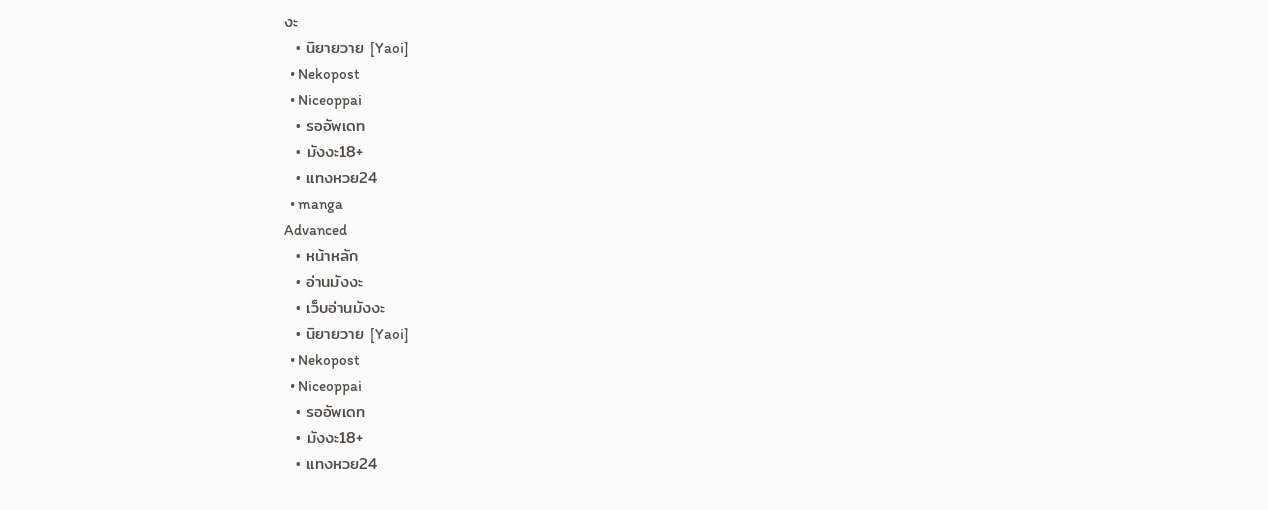งะ
  • นิยายวาย [Yaoi]
  • Nekopost
  • Niceoppai
  • รออัพเดท
  • มังงะ18+
  • แทงหวย24
  • manga
Advanced
  • หน้าหลัก
  • อ่านมังงะ
  • เว็บอ่านมังงะ
  • นิยายวาย [Yaoi]
  • Nekopost
  • Niceoppai
  • รออัพเดท
  • มังงะ18+
  • แทงหวย24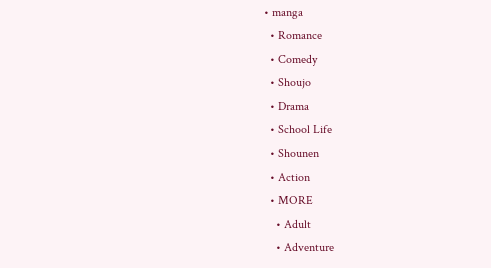• manga
  • Romance
  • Comedy
  • Shoujo
  • Drama
  • School Life
  • Shounen
  • Action
  • MORE
    • Adult
    • Adventure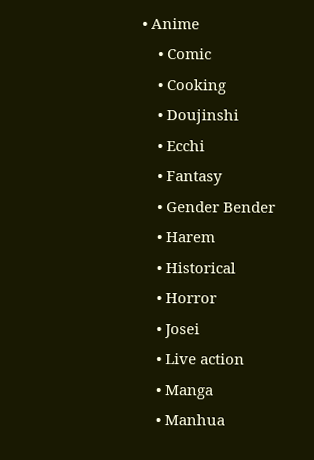• Anime
    • Comic
    • Cooking
    • Doujinshi
    • Ecchi
    • Fantasy
    • Gender Bender
    • Harem
    • Historical
    • Horror
    • Josei
    • Live action
    • Manga
    • Manhua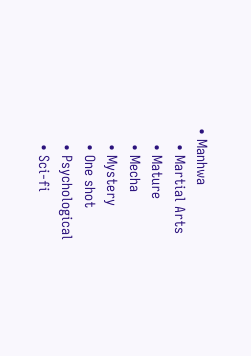• Manhwa
    • Martial Arts
    • Mature
    • Mecha
    • Mystery
    • One shot
    • Psychological
    • Sci-fi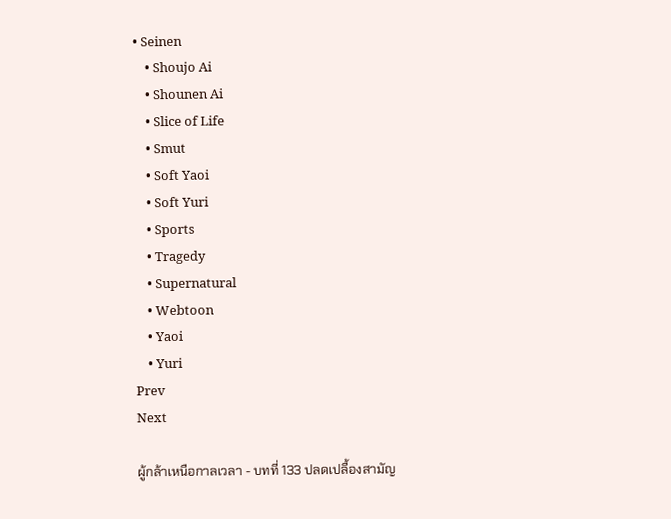• Seinen
    • Shoujo Ai
    • Shounen Ai
    • Slice of Life
    • Smut
    • Soft Yaoi
    • Soft Yuri
    • Sports
    • Tragedy
    • Supernatural
    • Webtoon
    • Yaoi
    • Yuri
Prev
Next

ผู้กล้าเหนือกาลเวลา - บทที่ 133 ปลดเปลื้องสามัญ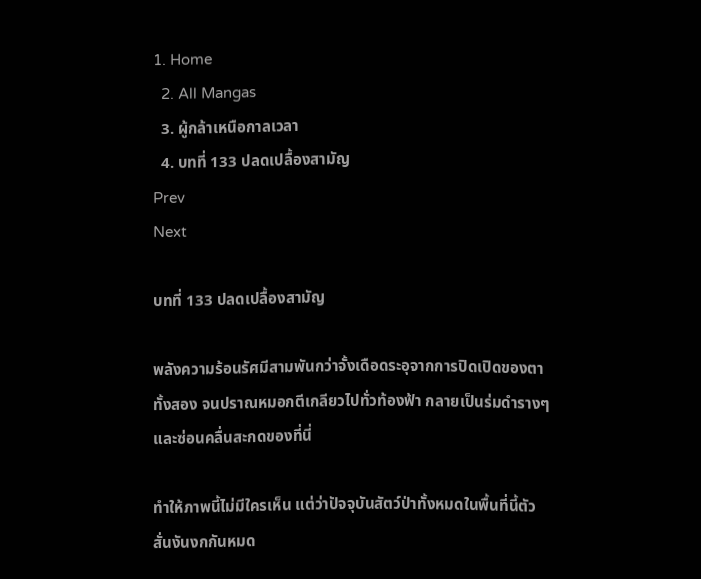1. Home
  2. All Mangas
  3. ผู้กล้าเหนือกาลเวลา
  4. บทที่ 133 ปลดเปลื้องสามัญ
Prev
Next

บทที่ 133 ปลดเปลื้องสามัญ

พลังความร้อนรัศมีสามพันกว่าจั้งเดือดระอุจากการปิดเปิดของตาทั้งสอง จนปราณหมอกตีเกลียวไปทั่วท้องฟ้า กลายเป็นร่มดำรางๆ และซ่อนคลื่นสะกดของที่นี่

ทำให้ภาพนี้ไม่มีใครเห็น แต่ว่าปัจจุบันสัตว์ป่าทั้งหมดในพื้นที่นี้ตัวสั่นงันงกกันหมด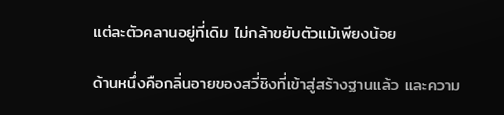แต่ละตัวคลานอยู่ที่เดิม ไม่กล้าขยับตัวแม้เพียงน้อย

ด้านหนึ่งคือกลิ่นอายของสวี่ชิงที่เข้าสู่สร้างฐานแล้ว และความ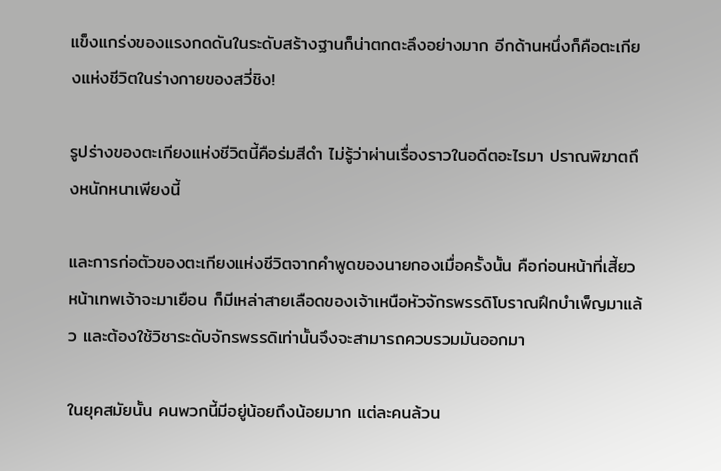แข็งแกร่งของแรงกดดันในระดับสร้างฐานก็น่าตกตะลึงอย่างมาก อีกด้านหนึ่งก็คือตะเกียงแห่งชีวิตในร่างกายของสวี่ชิง!

รูปร่างของตะเกียงแห่งชีวิตนี้คือร่มสีดำ ไม่รู้ว่าผ่านเรื่องราวในอดีตอะไรมา ปราณพิฆาตถึงหนักหนาเพียงนี้

และการก่อตัวของตะเกียงแห่งชีวิตจากคำพูดของนายกองเมื่อครั้งนั้น คือก่อนหน้าที่เสี้ยวหน้าเทพเจ้าจะมาเยือน ก็มีเหล่าสายเลือดของเจ้าเหนือหัวจักรพรรดิโบราณฝึกบำเพ็ญมาแล้ว และต้องใช้วิชาระดับจักรพรรดิเท่านั้นจึงจะสามารถควบรวมมันออกมา

ในยุคสมัยนั้น คนพวกนี้มีอยู่น้อยถึงน้อยมาก แต่ละคนล้วน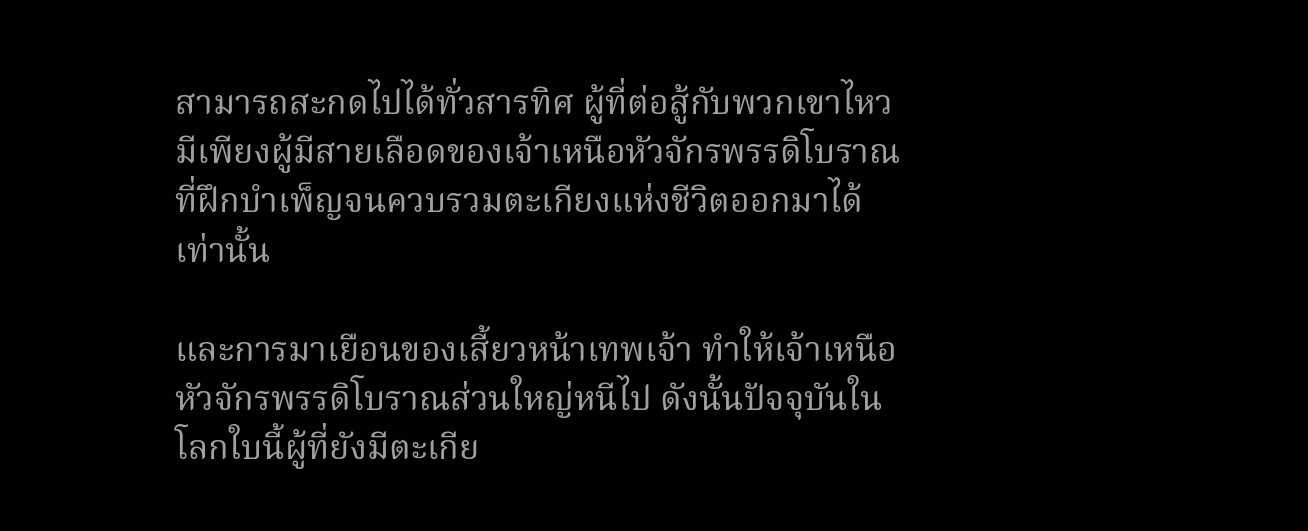สามารถสะกดไปได้ทั่วสารทิศ ผู้ที่ต่อสู้กับพวกเขาไหว มีเพียงผู้มีสายเลือดของเจ้าเหนือหัวจักรพรรดิโบราณที่ฝึกบำเพ็ญจนควบรวมตะเกียงแห่งชีวิตออกมาได้เท่านั้น

และการมาเยือนของเสี้ยวหน้าเทพเจ้า ทำให้เจ้าเหนือหัวจักรพรรดิโบราณส่วนใหญ่หนีไป ดังนั้นปัจจุบันในโลกใบนี้ผู้ที่ยังมีตะเกีย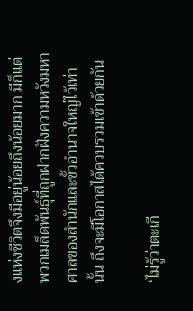งแห่งชีวิตจึงมีอยู่น้อยถึงน้อยมาก มีก็แต่พวกเมล็ดพันธุ์ที่ถูกฝากฝังความหวังมหาศาลของสำนักและขั้วอำนาจใหญ่ไว้เท่านั้น ถึงจะมีโอกาสได้ควบรวมเข้าด้วยกัน

‘ไม่รู้ว่าตะเกี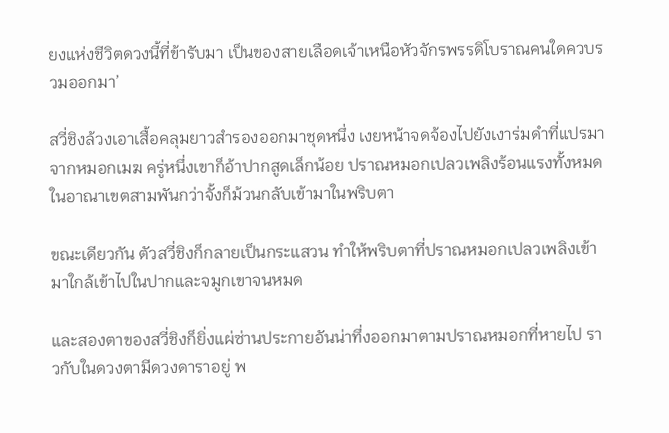ยงแห่งชีวิตดวงนี้ที่ข้ารับมา เป็นของสายเลือดเจ้าเหนือหัวจักรพรรดิโบราณคนใดควบรวมออกมา’

สวี่ชิงล้วงเอาเสื้อคลุมยาวสำรองออกมาชุดหนึ่ง เงยหน้าจดจ้องไปยังเงาร่มดำที่แปรมาจากหมอกเมฆ ครู่หนึ่งเขาก็อ้าปากสูดเล็กน้อย ปราณหมอกเปลวเพลิงร้อนแรงทั้งหมดในอาณาเขตสามพันกว่าจั้งก็ม้วนกลับเข้ามาในพริบตา

ขณะเดียวกัน ตัวสวี่ชิงก็กลายเป็นกระแสวน ทำให้พริบตาที่ปราณหมอกเปลวเพลิงเข้ามาใกล้เข้าไปในปากและจมูกเขาจนหมด

และสองตาของสวี่ชิงก็ยิ่งแผ่ซ่านประกายอันน่าทึ่งออกมาตามปราณหมอกที่หายไป ราวกับในดวงตามีดวงดาราอยู่ พ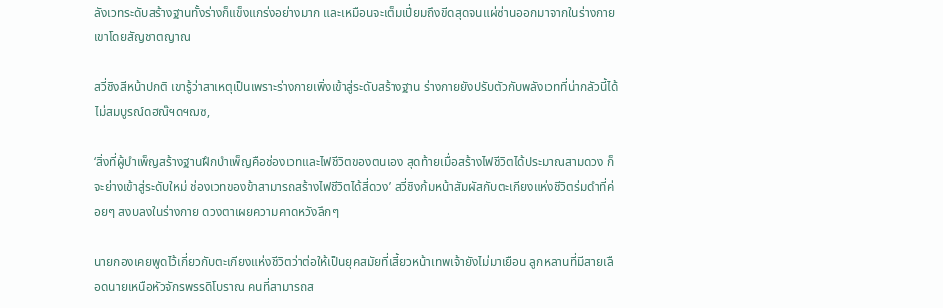ลังเวทระดับสร้างฐานทั้งร่างก็แข็งแกร่งอย่างมาก และเหมือนจะเต็มเปี่ยมถึงขีดสุดจนแผ่ซ่านออกมาจากในร่างกายเขาโดยสัญชาตญาณ

สวี่ชิงสีหน้าปกติ เขารู้ว่าสาเหตุเป็นเพราะร่างกายเพิ่งเข้าสู่ระดับสร้างฐาน ร่างกายยังปรับตัวกับพลังเวทที่น่ากลัวนี้ได้ไม่สมบูรณ์ดฮณ๊ฯดฯฌซ,

‘สิ่งที่ผู้บำเพ็ญสร้างฐานฝึกบำเพ็ญคือช่องเวทและไฟชีวิตของตนเอง สุดท้ายเมื่อสร้างไฟชีวิตได้ประมาณสามดวง ก็จะย่างเข้าสู่ระดับใหม่ ช่องเวทของข้าสามารถสร้างไฟชีวิตได้สี่ดวง’ สวี่ชิงก้มหน้าสัมผัสกับตะเกียงแห่งชีวิตร่มดำที่ค่อยๆ สงบลงในร่างกาย ดวงตาเผยความคาดหวังลึกๆ

นายกองเคยพูดไว้เกี่ยวกับตะเกียงแห่งชีวิตว่าต่อให้เป็นยุคสมัยที่เสี้ยวหน้าเทพเจ้ายังไม่มาเยือน ลูกหลานที่มีสายเลือดนายเหนือหัวจักรพรรดิโบราณ คนที่สามารถส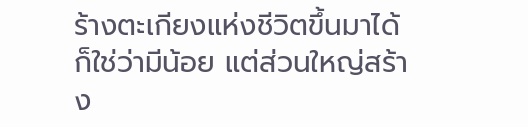ร้างตะเกียงแห่งชีวิตขึ้นมาได้ก็ใช่ว่ามีน้อย แต่ส่วนใหญ่สร้าง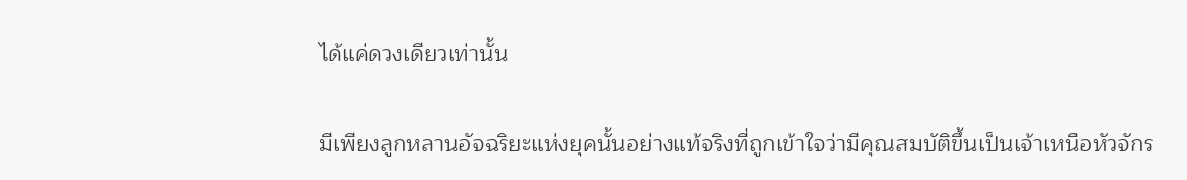ได้แค่ดวงเดียวเท่านั้น

มีเพียงลูกหลานอัจฉริยะแห่งยุคนั้นอย่างแท้จริงที่ถูกเข้าใจว่ามีคุณสมบัติขึ้นเป็นเจ้าเหนือหัวจักร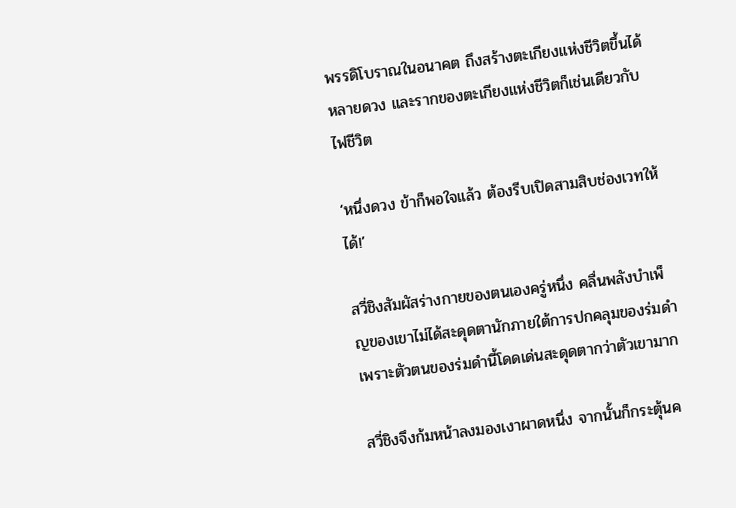พรรดิโบราณในอนาคต ถึงสร้างตะเกียงแห่งชีวิตขึ้นได้หลายดวง และรากของตะเกียงแห่งชีวิตก็เช่นเดียวกับไฟชีวิต

‘หนึ่งดวง ข้าก็พอใจแล้ว ต้องรีบเปิดสามสิบช่องเวทให้ได้!’

สวี่ชิงสัมผัสร่างกายของตนเองครู่หนึ่ง คลื่นพลังบำเพ็ญของเขาไม่ได้สะดุดตานักภายใต้การปกคลุมของร่มดำ เพราะตัวตนของร่มดำนี้โดดเด่นสะดุดตากว่าตัวเขามาก

สวี่ชิงจึงก้มหน้าลงมองเงาผาดหนึ่ง จากนั้นก็กระตุ้นค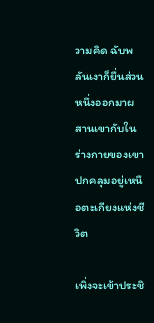วามคิด ฉับพลันเงาก็ยื่นส่วนหนึ่งออกมาผสานเขากับในร่างกายของเขา ปกคลุมอยู่เหนือตะเกียงแห่งชีวิต

เพิ่งจะเข้าประชิ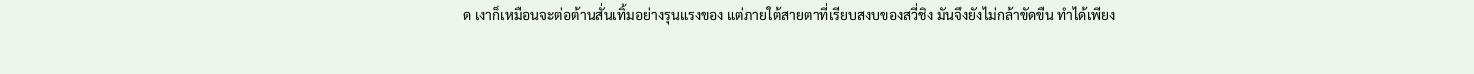ด เงาก็เหมือนจะต่อต้านสั่นเทิ้มอย่างรุนแรงของ แต่ภายใต้สายตาที่เรียบสงบของสวี่ชิง มันจึงยังไม่กล้าขัดขืน ทำได้เพียง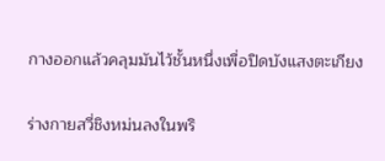กางออกแล้วคลุมมันไว้ชั้นหนึ่งเพื่อปิดบังแสงตะเกียง

ร่างกายสวี่ชิงหม่นลงในพริ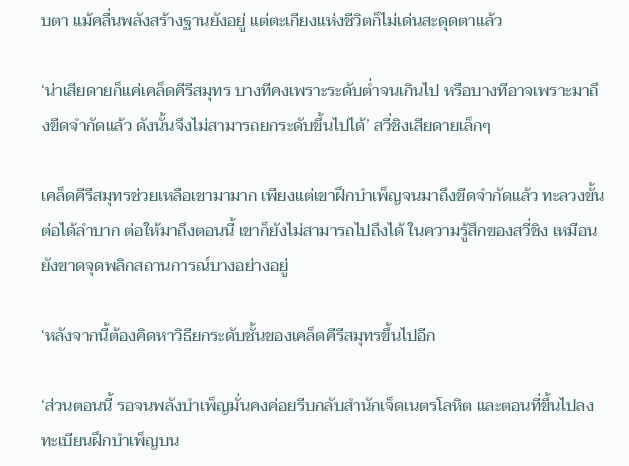บตา แม้คลื่นพลังสร้างฐานยังอยู่ แต่ตะเกียงแห่งชีวิตก็ไม่เด่นสะดุดตาแล้ว

‘น่าเสียดายก็แค่เคล็ดคีรีสมุทร บางทีคงเพราะระดับต่ำจนเกินไป หรือบางทีอาจเพราะมาถึงขีดจำกัดแล้ว ดังนั้นจึงไม่สามารถยกระดับขึ้นไปได้’ สวี่ชิงเสียดายเล็กๆ

เคล็ดคีรีสมุทรช่วยเหลือเขามามาก เพียงแต่เขาฝึกบำเพ็ญจนมาถึงขีดจำกัดแล้ว ทะลวงขั้นต่อได้ลำบาก ต่อให้มาถึงตอนนี้ เขาก็ยังไม่สามารถไปถึงได้ ในความรู้สึกของสวี่ชิง เหมือนยังขาดจุดพลิกสถานการณ์บางอย่างอยู่

‘หลังจากนี้ต้องคิดหาวิธียกระดับชั้นของเคล็ดคีรีสมุทรขึ้นไปอีก

‘ส่วนตอนนี้ รอจนพลังบำเพ็ญมั่นคงค่อยรีบกลับสำนักเจ็ดเนตรโลหิต และตอนที่ขึ้นไปลงทะเบียนฝึกบำเพ็ญบน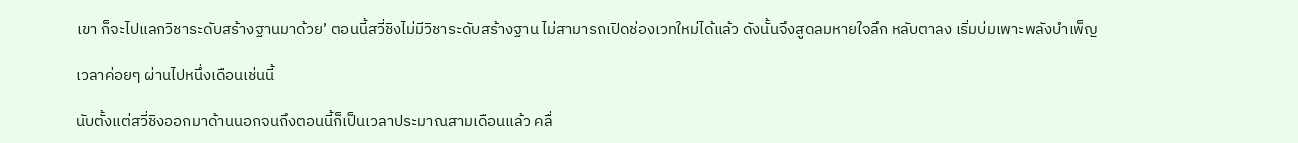เขา ก็จะไปแลกวิชาระดับสร้างฐานมาด้วย’ ตอนนี้สวี่ชิงไม่มีวิชาระดับสร้างฐาน ไม่สามารถเปิดช่องเวทใหม่ได้แล้ว ดังนั้นจึงสูดลมหายใจลึก หลับตาลง เริ่มบ่มเพาะพลังบำเพ็ญ

เวลาค่อยๆ ผ่านไปหนึ่งเดือนเช่นนี้

นับตั้งแต่สวี่ชิงออกมาด้านนอกจนถึงตอนนี้ก็เป็นเวลาประมาณสามเดือนแล้ว คลื่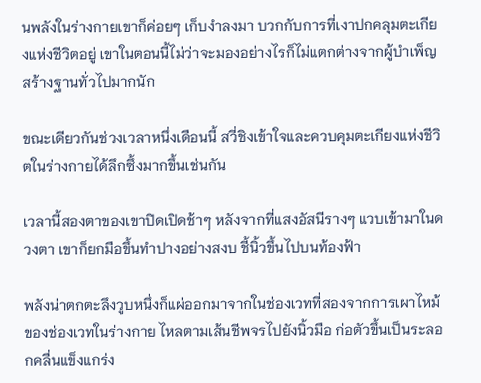นพลังในร่างกายเขาก็ค่อยๆ เก็บงำลงมา บวกกับการที่เงาปกคลุมตะเกียงแห่งชีวิตอยู่ เขาในตอนนี้ไม่ว่าจะมองอย่างไรก็ไม่แตกต่างจากผู้บำเพ็ญสร้างฐานทั่วไปมากนัก

ขณะเดียวกันช่วงเวลาหนึ่งเดือนนี้ สวี่ชิงเข้าใจและควบคุมตะเกียงแห่งชีวิตในร่างกายได้ลึกซึ้งมากขึ้นเช่นกัน

เวลานี้สองตาของเขาปิดเปิดช้าๆ หลังจากที่แสงอัสนีรางๆ แวบเข้ามาในดวงตา เขาก็ยกมือขึ้นทำปางอย่างสงบ ชี้นิ้วขึ้นไปบนท้องฟ้า

พลังน่าตกตะลึงวูบหนึ่งก็แผ่ออกมาจากในช่องเวทที่สองจากการเผาไหม้ของช่องเวทในร่างกาย ไหลตามเส้นชีพจรไปยังนิ้วมือ ก่อตัวขึ้นเป็นระลอกคลื่นแข็งแกร่ง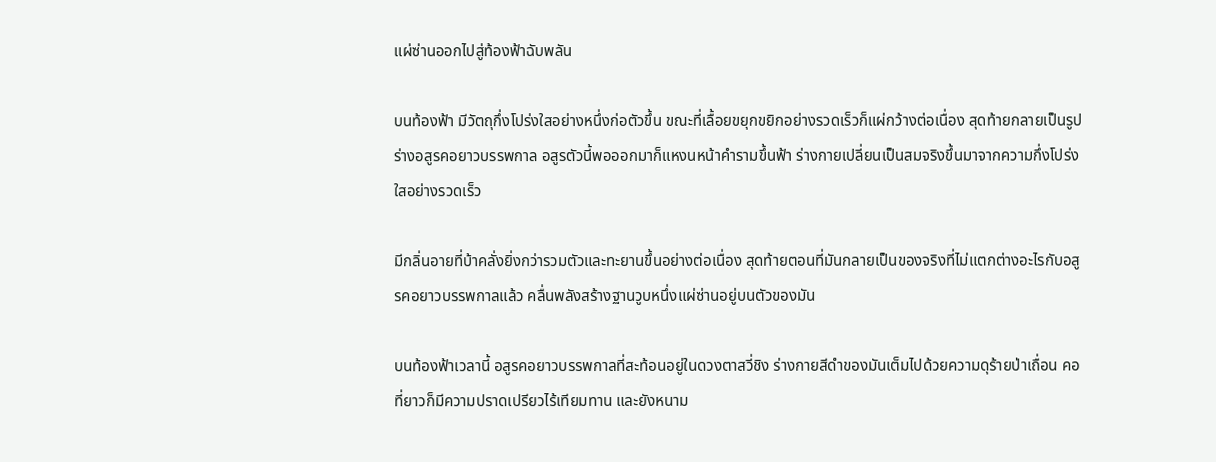แผ่ซ่านออกไปสู่ท้องฟ้าฉับพลัน

บนท้องฟ้า มีวัตถุกึ่งโปร่งใสอย่างหนึ่งก่อตัวขึ้น ขณะที่เลื้อยขยุกขยิกอย่างรวดเร็วก็แผ่กว้างต่อเนื่อง สุดท้ายกลายเป็นรูปร่างอสูรคอยาวบรรพกาล อสูรตัวนี้พอออกมาก็แหงนหน้าคำรามขึ้นฟ้า ร่างกายเปลี่ยนเป็นสมจริงขึ้นมาจากความกึ่งโปร่งใสอย่างรวดเร็ว

มีกลิ่นอายที่บ้าคลั่งยิ่งกว่ารวมตัวและทะยานขึ้นอย่างต่อเนื่อง สุดท้ายตอนที่มันกลายเป็นของจริงที่ไม่แตกต่างอะไรกับอสูรคอยาวบรรพกาลแล้ว คลื่นพลังสร้างฐานวูบหนึ่งแผ่ซ่านอยู่บนตัวของมัน

บนท้องฟ้าเวลานี้ อสูรคอยาวบรรพกาลที่สะท้อนอยู่ในดวงตาสวี่ชิง ร่างกายสีดำของมันเต็มไปด้วยความดุร้ายป่าเถื่อน คอที่ยาวก็มีความปราดเปรียวไร้เทียมทาน และยังหนาม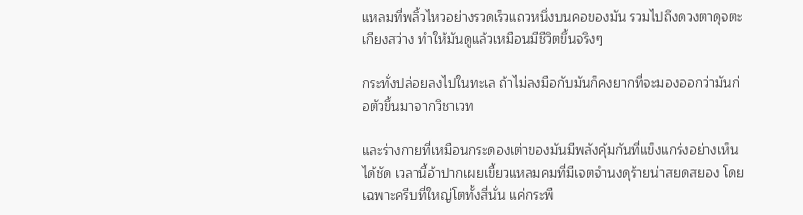แหลมที่พลิ้วไหวอย่างรวดเร็วแถวหนึ่งบนคอของมัน รวมไปถึงดวงตาดุจตะเกียงสว่าง ทำให้มันดูแล้วเหมือนมีชีวิตขึ้นจริงๆ

กระทั่งปล่อยลงไปในทะเล ถ้าไม่ลงมือกับมันก็คงยากที่จะมองออกว่ามันก่อตัวขึ้นมาจากวิชาเวท

และร่างกายที่เหมือนกระดองเต่าของมันมีพลังคุ้มกันที่แข็งแกร่งอย่างเห็นได้ชัด เวลานี้อ้าปากเผยเขี้ยวแหลมคมที่มีเจตจำนงดุร้ายน่าสยดสยอง โดยเฉพาะครีบที่ใหญ่โตทั้งสี่นั่น แค่กระพื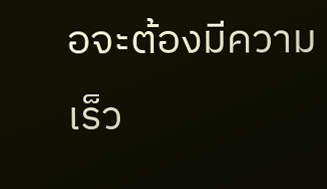อจะต้องมีความเร็ว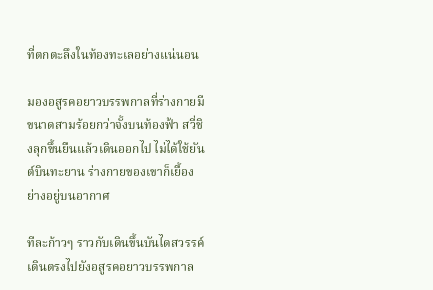ที่ตกตะลึงในท้องทะเลอย่างแน่นอน

มองอสูรคอยาวบรรพกาลที่ร่างกายมีขนาดสามร้อยกว่าจั้งบนท้องฟ้า สวี่ชิงลุกขึ้นยืนแล้วเดินออกไป ไม่ได้ใช้ยันต์บินทะยาน ร่างกายของเขาก็เยื้องย่างอยู่บนอากาศ

ทีละก้าวๆ ราวกับเดินขึ้นบันไดสวรรค์ เดินตรงไปยังอสูรคอยาวบรรพกาล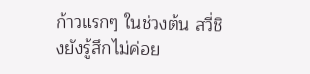ก้าวแรกๆ ในช่วงต้น สวี่ชิงยังรู้สึกไม่ค่อย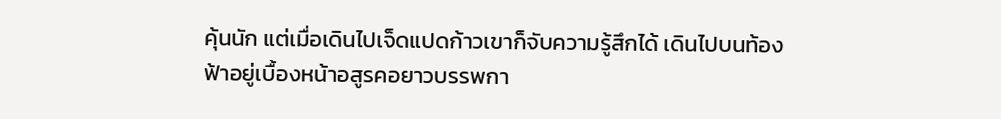คุ้นนัก แต่เมื่อเดินไปเจ็ดแปดก้าวเขาก็จับความรู้สึกได้ เดินไปบนท้องฟ้าอยู่เบื้องหน้าอสูรคอยาวบรรพกา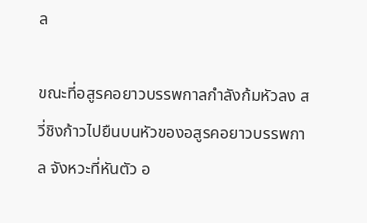ล

ขณะที่อสูรคอยาวบรรพกาลกำลังก้มหัวลง สวี่ชิงก้าวไปยืนบนหัวของอสูรคอยาวบรรพกาล จังหวะที่หันตัว อ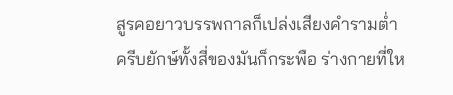สูรคอยาวบรรพกาลก็เปล่งเสียงคำรามต่ำ ครีบยักษ์ทั้งสี่ของมันก็กระพือ ร่างกายที่ให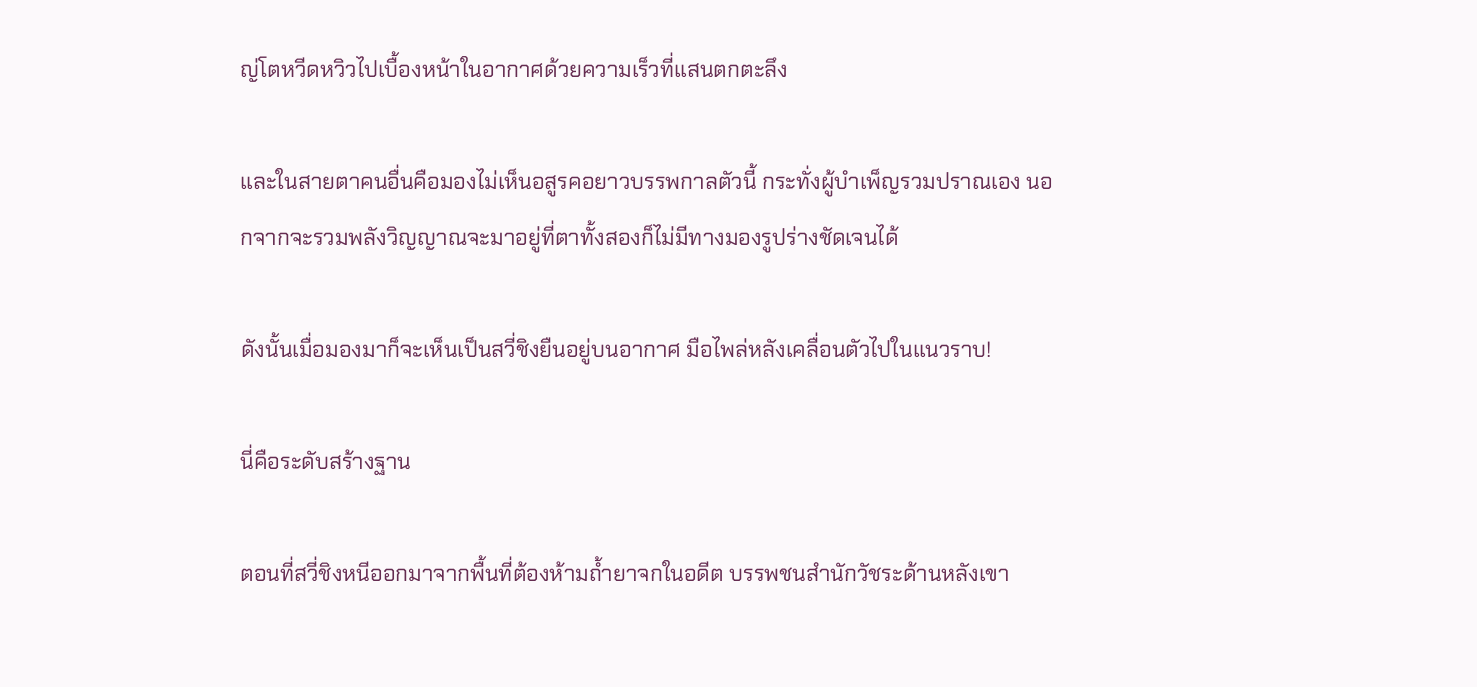ญ่โตหวีดหวิวไปเบื้องหน้าในอากาศด้วยความเร็วที่แสนตกตะลึง

และในสายตาคนอื่นคือมองไม่เห็นอสูรคอยาวบรรพกาลตัวนี้ กระทั่งผู้บำเพ็ญรวมปราณเอง นอกจากจะรวมพลังวิญญาณจะมาอยู่ที่ตาทั้งสองก็ไม่มีทางมองรูปร่างชัดเจนได้

ดังนั้นเมื่อมองมาก็จะเห็นเป็นสวี่ชิงยืนอยู่บนอากาศ มือไพล่หลังเคลื่อนตัวไปในแนวราบ!

นี่คือระดับสร้างฐาน

ตอนที่สวี่ชิงหนีออกมาจากพื้นที่ต้องห้ามถ้ำยาจกในอดีต บรรพชนสำนักวัชระด้านหลังเขา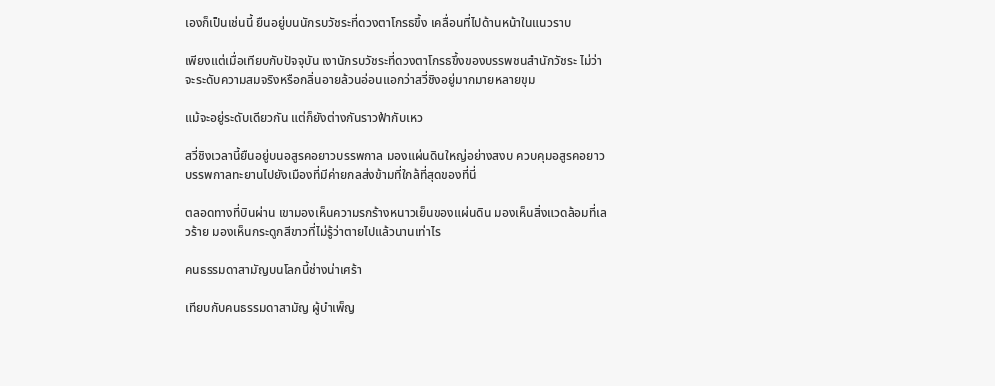เองก็เป็นเช่นนี้ ยืนอยู่บนนักรบวัชระที่ดวงตาโกรธขึ้ง เคลื่อนที่ไปด้านหน้าในแนวราบ

เพียงแต่เมื่อเทียบกับปัจจุบัน เงานักรบวัชระที่ดวงตาโกรธขึ้งของบรรพชนสำนักวัชระ ไม่ว่าจะระดับความสมจริงหรือกลิ่นอายล้วนอ่อนแอกว่าสวี่ชิงอยู่มากมายหลายขุม

แม้จะอยู่ระดับเดียวกัน แต่ก็ยังต่างกันราวฟ้ากับเหว

สวี่ชิงเวลานี้ยืนอยู่บนอสูรคอยาวบรรพกาล มองแผ่นดินใหญ่อย่างสงบ ควบคุมอสูรคอยาวบรรพกาลทะยานไปยังเมืองที่มีค่ายกลส่งข้ามที่ใกล้ที่สุดของที่นี่

ตลอดทางที่บินผ่าน เขามองเห็นความรกร้างหนาวเย็นของแผ่นดิน มองเห็นสิ่งแวดล้อมที่เลวร้าย มองเห็นกระดูกสีขาวที่ไม่รู้ว่าตายไปแล้วนานเท่าไร

คนธรรมดาสามัญบนโลกนี้ช่างน่าเศร้า

เทียบกับคนธรรมดาสามัญ ผู้บำเพ็ญ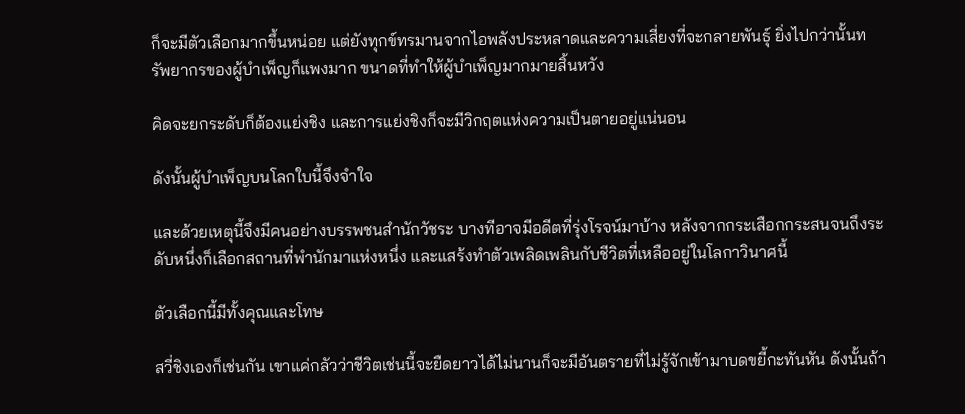ก็จะมีตัวเลือกมากขึ้นหน่อย แต่ยังทุกข์ทรมานจากไอพลังประหลาดและความเสี่ยงที่จะกลายพันธุ์ ยิ่งไปกว่านั้นทรัพยากรของผู้บำเพ็ญก็แพงมาก ขนาดที่ทำให้ผู้บำเพ็ญมากมายสิ้นหวัง

คิดจะยกระดับก็ต้องแย่งชิง และการแย่งชิงก็จะมีวิกฤตแห่งความเป็นตายอยู่แน่นอน

ดังนั้นผู้บำเพ็ญบนโลกใบนี้จึงจำใจ

และด้วยเหตุนี้จึงมีคนอย่างบรรพชนสำนักวัชระ บางทีอาจมีอดีตที่รุ่งโรจน์มาบ้าง หลังจากกระเสือกกระสนจนถึงระดับหนึ่งก็เลือกสถานที่พำนักมาแห่งหนึ่ง และแสร้งทำตัวเพลิดเพลินกับชีวิตที่เหลืออยู่ในโลกาวินาศนี้

ตัวเลือกนี้มีทั้งคุณและโทษ

สวี่ชิงเองก็เช่นกัน เขาแค่กลัวว่าชีวิตเช่นนี้จะยืดยาวได้ไม่นานก็จะมีอันตรายที่ไม่รู้จักเข้ามาบดขยี้กะทันหัน ดังนั้นถ้า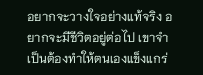อยากจะวางใจอย่างแท้จริง อยากจะมีชีวิตอยู่ต่อไป เขาจำเป็นต้องทำให้ตนเองแข็งแกร่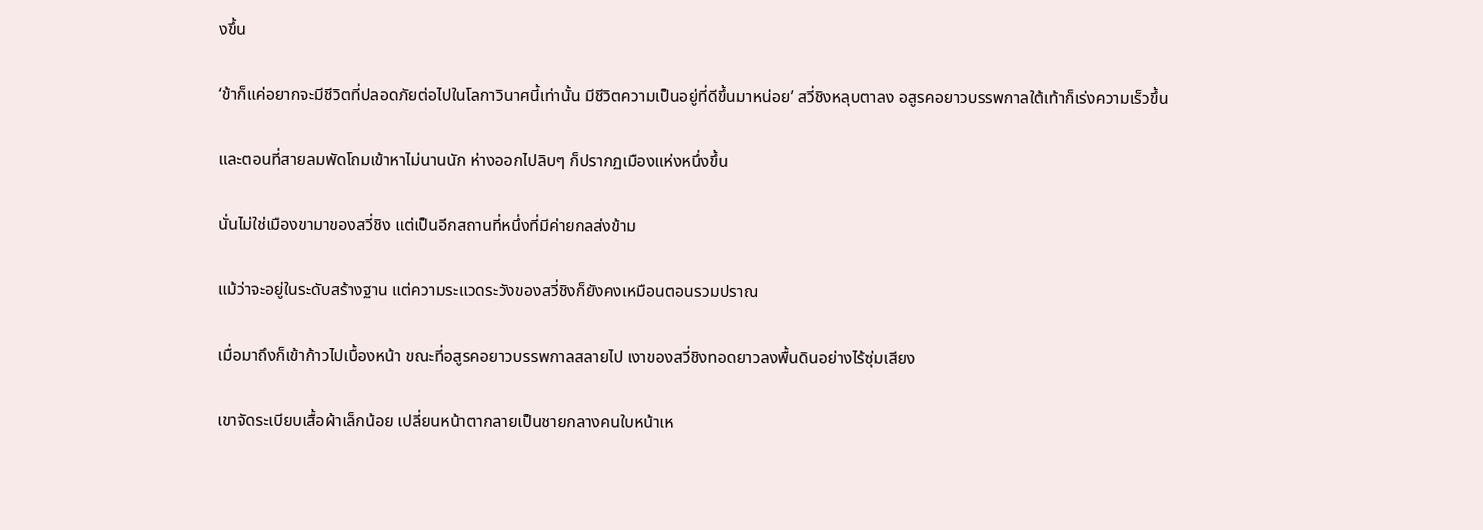งขึ้น

‘ข้าก็แค่อยากจะมีชีวิตที่ปลอดภัยต่อไปในโลกาวินาศนี้เท่านั้น มีชีวิตความเป็นอยู่ที่ดีขึ้นมาหน่อย’ สวี่ชิงหลุบตาลง อสูรคอยาวบรรพกาลใต้เท้าก็เร่งความเร็วขึ้น

และตอนที่สายลมพัดโถมเข้าหาไม่นานนัก ห่างออกไปลิบๆ ก็ปรากฏเมืองแห่งหนึ่งขึ้น

นั่นไม่ใช่เมืองขามาของสวี่ชิง แต่เป็นอีกสถานที่หนึ่งที่มีค่ายกลส่งข้าม

แม้ว่าจะอยู่ในระดับสร้างฐาน แต่ความระแวดระวังของสวี่ชิงก็ยังคงเหมือนตอนรวมปราณ

เมื่อมาถึงก็เข้าก้าวไปเบื้องหน้า ขณะที่อสูรคอยาวบรรพกาลสลายไป เงาของสวี่ชิงทอดยาวลงพื้นดินอย่างไร้ซุ่มเสียง

เขาจัดระเบียบเสื้อผ้าเล็กน้อย เปลี่ยนหน้าตากลายเป็นชายกลางคนใบหน้าเห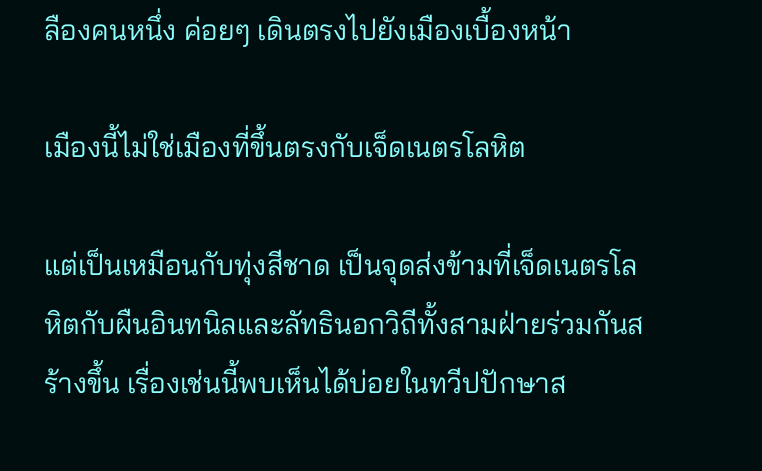ลืองคนหนึ่ง ค่อยๆ เดินตรงไปยังเมืองเบื้องหน้า

เมืองนี้ไม่ใช่เมืองที่ขึ้นตรงกับเจ็ดเนตรโลหิต

แต่เป็นเหมือนกับทุ่งสีชาด เป็นจุดส่งข้ามที่เจ็ดเนตรโลหิตกับผืนอินทนิลและลัทธินอกวิถีทั้งสามฝ่ายร่วมกันสร้างขึ้น เรื่องเช่นนี้พบเห็นได้บ่อยในทวีปปักษาส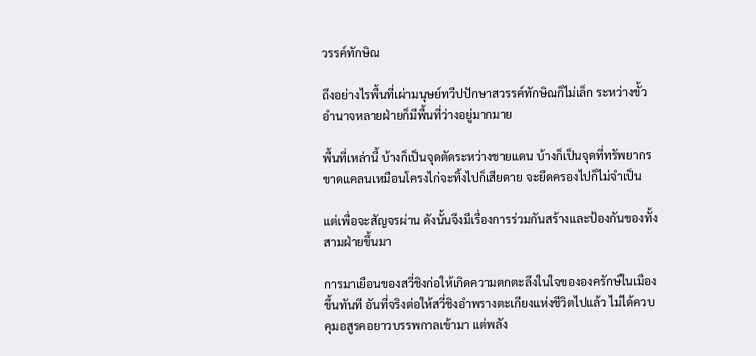วรรค์ทักษิณ

ถึงอย่างไรพื้นที่เผ่ามนุษย์ทวีปปักษาสวรรค์ทักษิณก็ไม่เล็ก ระหว่างขั้วอำนาจหลายฝ่ายก็มีพื้นที่ว่างอยู่มากมาย

พื้นที่เหล่านี้ บ้างก็เป็นจุดตัดระหว่างชายแดน บ้างก็เป็นจุดที่ทรัพยากรขาดแคลนเหมือนโครงไก่จะทิ้งไปก็เสียดาย จะยึดครองไปก็ไม่จำเป็น

แต่เพื่อจะสัญจรผ่าน ดังนั้นจึงมีเรื่องการร่วมกันสร้างและป้องกันของทั้งสามฝ่ายขึ้นมา

การมาเยือนของสวี่ชิงก่อให้เกิดความตกตะลึงในใจขององครักษ์ในเมืองขึ้นทันที อันที่จริงต่อให้สวี่ชิงอำพรางตะเกียงแห่งชีวิตไปแล้ว ไม่ได้ควบคุมอสูรคอยาวบรรพกาลเข้ามา แต่พลัง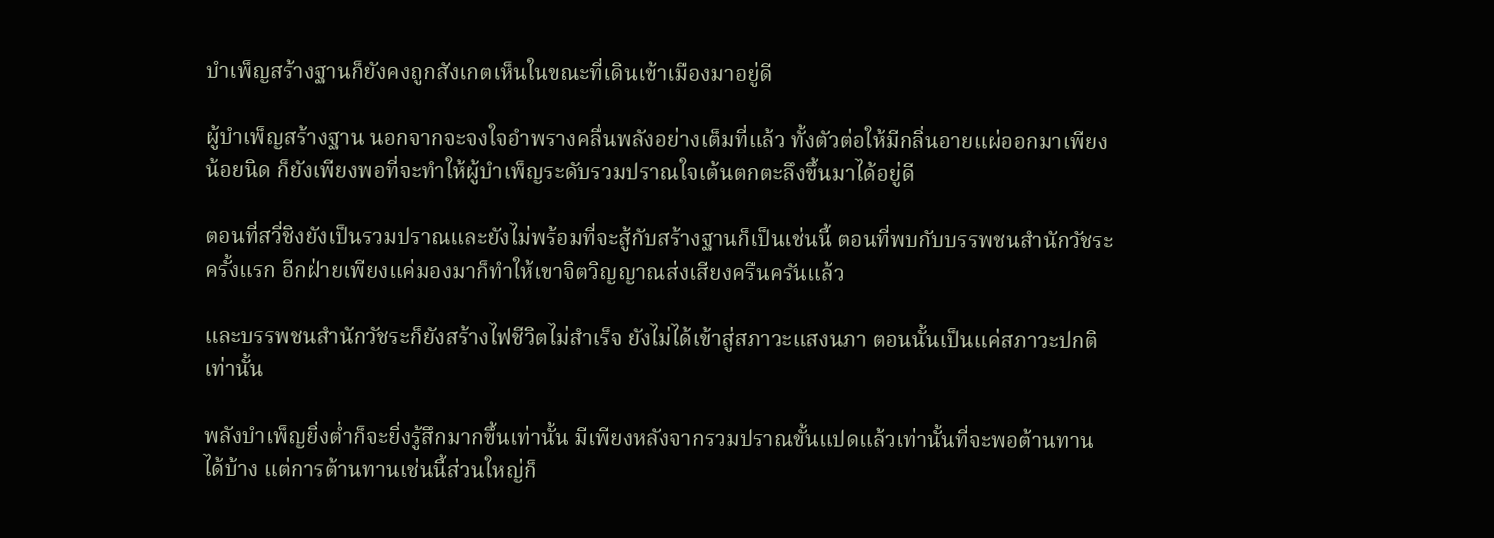บำเพ็ญสร้างฐานก็ยังคงถูกสังเกตเห็นในขณะที่เดินเข้าเมืองมาอยู่ดี

ผู้บำเพ็ญสร้างฐาน นอกจากจะจงใจอำพรางคลื่นพลังอย่างเต็มที่แล้ว ทั้งตัวต่อให้มีกลิ่นอายแผ่ออกมาเพียงน้อยนิด ก็ยังเพียงพอที่จะทำให้ผู้บำเพ็ญระดับรวมปราณใจเต้นตกตะลึงขึ้นมาได้อยู่ดี

ตอนที่สวี่ชิงยังเป็นรวมปราณและยังไม่พร้อมที่จะสู้กับสร้างฐานก็เป็นเช่นนี้ ตอนที่พบกับบรรพชนสำนักวัชระครั้งแรก อีกฝ่ายเพียงแค่มองมาก็ทำให้เขาจิตวิญญาณส่งเสียงครืนครันแล้ว

และบรรพชนสำนักวัชระก็ยังสร้างไฟชีวิตไม่สำเร็จ ยังไม่ได้เข้าสู่สภาวะแสงนภา ตอนนั้นเป็นแค่สภาวะปกติเท่านั้น

พลังบำเพ็ญยิ่งต่ำก็จะยิ่งรู้สึกมากขึ้นเท่านั้น มีเพียงหลังจากรวมปราณขั้นแปดแล้วเท่านั้นที่จะพอต้านทานได้บ้าง แต่การต้านทานเช่นนี้ส่วนใหญ่ก็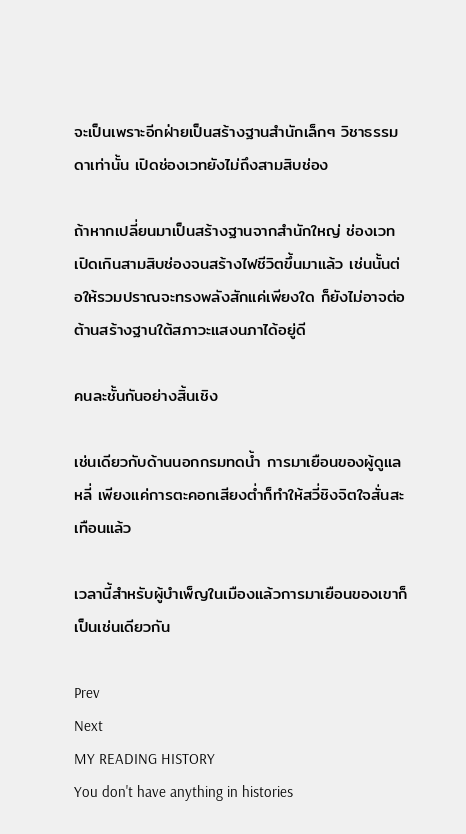จะเป็นเพราะอีกฝ่ายเป็นสร้างฐานสำนักเล็กๆ วิชาธรรมดาเท่านั้น เปิดช่องเวทยังไม่ถึงสามสิบช่อง

ถ้าหากเปลี่ยนมาเป็นสร้างฐานจากสำนักใหญ่ ช่องเวทเปิดเกินสามสิบช่องจนสร้างไฟชีวิตขึ้นมาแล้ว เช่นนั้นต่อให้รวมปราณจะทรงพลังสักแค่เพียงใด ก็ยังไม่อาจต่อต้านสร้างฐานใต้สภาวะแสงนภาได้อยู่ดี

คนละชั้นกันอย่างสิ้นเชิง

เช่นเดียวกับด้านนอกกรมทดน้ำ การมาเยือนของผู้ดูแลหลี่ เพียงแค่การตะคอกเสียงต่ำก็ทำให้สวี่ชิงจิตใจสั่นสะเทือนแล้ว

เวลานี้สำหรับผู้บำเพ็ญในเมืองแล้วการมาเยือนของเขาก็เป็นเช่นเดียวกัน

Prev
Next
MY READING HISTORY
You don't have anything in histories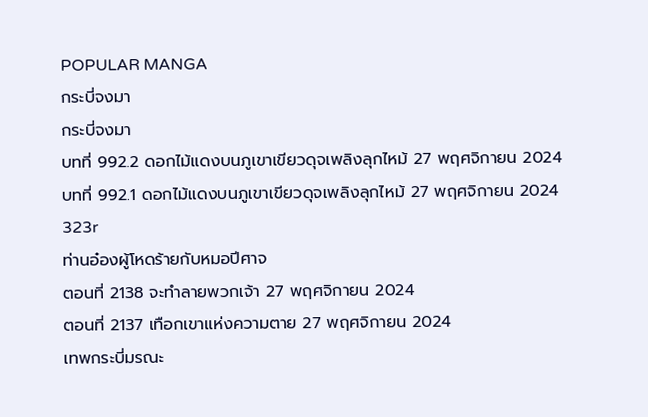POPULAR MANGA
กระบี่จงมา
กระบี่จงมา
บทที่ 992.2 ดอกไม้แดงบนภูเขาเขียวดุจเพลิงลุกไหม้ 27 พฤศจิกายน 2024
บทที่ 992.1 ดอกไม้แดงบนภูเขาเขียวดุจเพลิงลุกไหม้ 27 พฤศจิกายน 2024
323r
ท่านอ๋องผู้โหดร้ายกับหมอปีศาจ
ตอนที่ 2138 จะทำลายพวกเจ้า 27 พฤศจิกายน 2024
ตอนที่ 2137 เทือกเขาแห่งความตาย 27 พฤศจิกายน 2024
เทพกระบี่มรณะ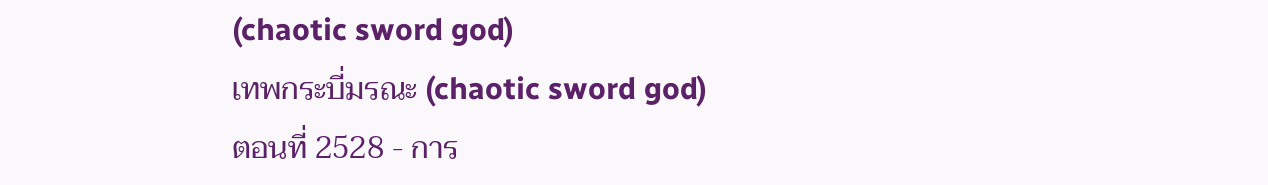(chaotic sword god)
เทพกระบี่มรณะ (chaotic sword god)
ตอนที่ 2528 - การ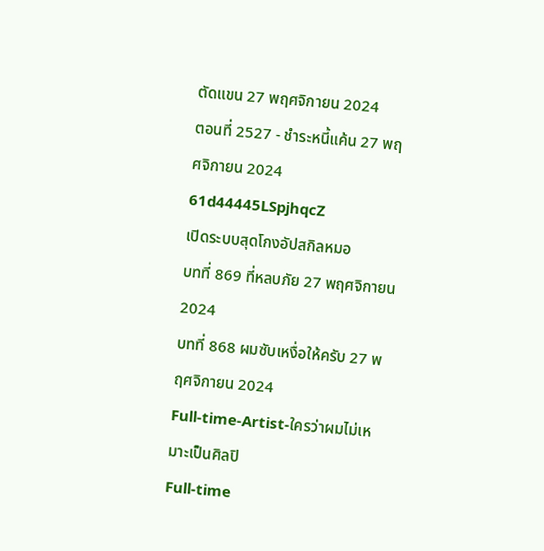ตัดแขน 27 พฤศจิกายน 2024
ตอนที่ 2527 - ชำระหนี้แค้น 27 พฤศจิกายน 2024
61d44445LSpjhqcZ
เปิดระบบสุดโกงอัปสกิลหมอ
บทที่ 869 ที่หลบภัย 27 พฤศจิกายน 2024
บทที่ 868 ผมซับเหงื่อให้ครับ 27 พฤศจิกายน 2024
Full-time-Artist-ใครว่าผมไม่เหมาะเป็นศิลปิ
Full-time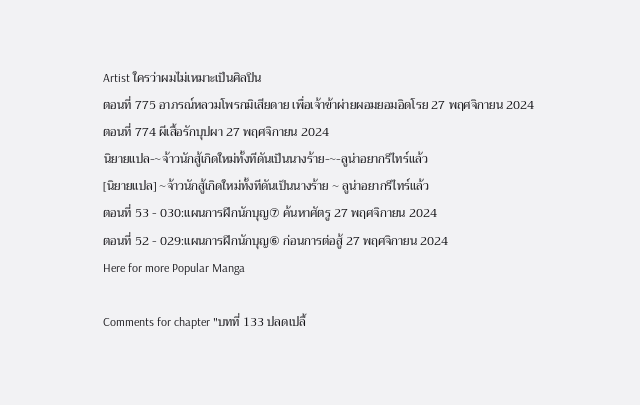Artist ใครว่าผมไม่เหมาะเป็นศิลปิน
ตอนที่ 775 อาภรณ์หลวมโพรกมิเสียดาย เพื่อเจ้าข้าผ่ายผอมยอมอิดโรย 27 พฤศจิกายน 2024
ตอนที่ 774 ผีเสื้อรักบุปผา 27 พฤศจิกายน 2024
นิยายแปล-~จ้าวนักสู้เกิดใหม่ทั้งทีดันเป็นนางร้าย-~-ลูน่าอยากรีไทร์แล้ว
[นิยายแปล] ~จ้าวนักสู้เกิดใหม่ทั้งทีดันเป็นนางร้าย ~ ลูน่าอยากรีไทร์แล้ว
ตอนที่ 53 - 030:แผนการฝึกนักบุญ⑦ ค้นหาศัตรู 27 พฤศจิกายน 2024
ตอนที่ 52 - 029:แผนการฝึกนักบุญ⑥ ก่อนการต่อสู้ 27 พฤศจิกายน 2024
Here for more Popular Manga

Comments for chapter "บทที่ 133 ปลดเปลื้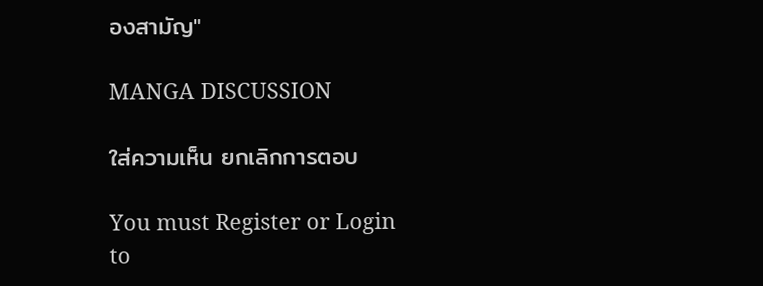องสามัญ"

MANGA DISCUSSION

ใส่ความเห็น ยกเลิกการตอบ

You must Register or Login to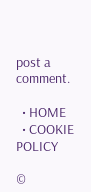post a comment.

  • HOME
  • COOKIE POLICY

©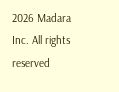2026 Madara Inc. All rights reserved